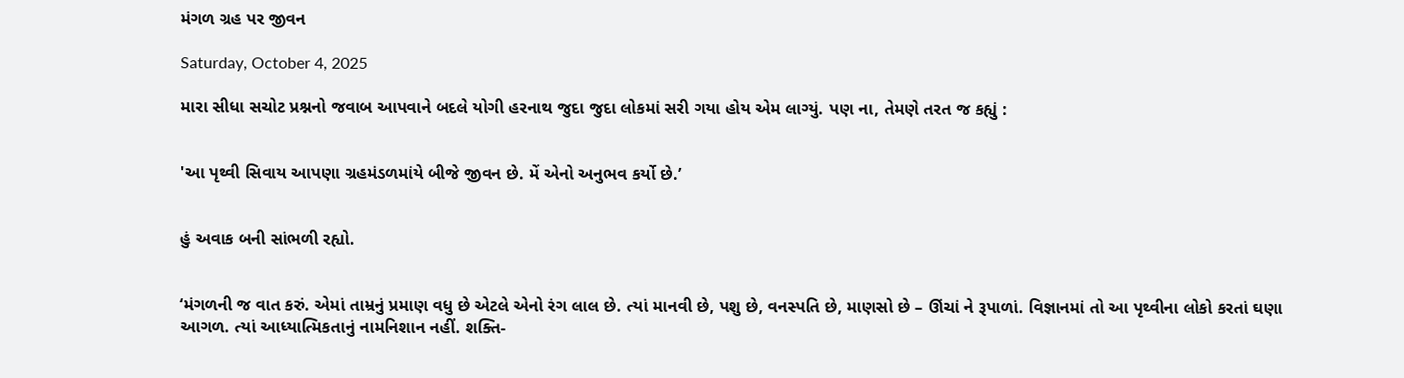મંગળ ગ્રહ પર જીવન

Saturday, October 4, 2025

મારા સીધા સચોટ પ્રશ્નનો જવાબ આપવાને બદલે યોગી હરનાથ જુદા જુદા લોકમાં સરી ગયા હોય એમ લાગ્યું. પણ ના, તેમણે તરત જ કહ્યું :


'આ પૃથ્વી સિવાય આપણા ગ્રહમંડળમાંયે બીજે જીવન છે. મેં એનો અનુભવ કર્યો છે.’


હું અવાક બની સાંભળી રહ્યો.


‘મંગળની જ વાત કરું. એમાં તામ્રનું પ્રમાણ વધુ છે એટલે એનો રંગ લાલ છે. ત્યાં માનવી છે, પશુ છે, વનસ્પતિ છે, માણસો છે – ઊંચાં ને રૂપાળાં. વિજ્ઞાનમાં તો આ પૃથ્વીના લોકો કરતાં ઘણા આગળ. ત્યાં આધ્યાત્મિકતાનું નામનિશાન નહીં. શક્તિ-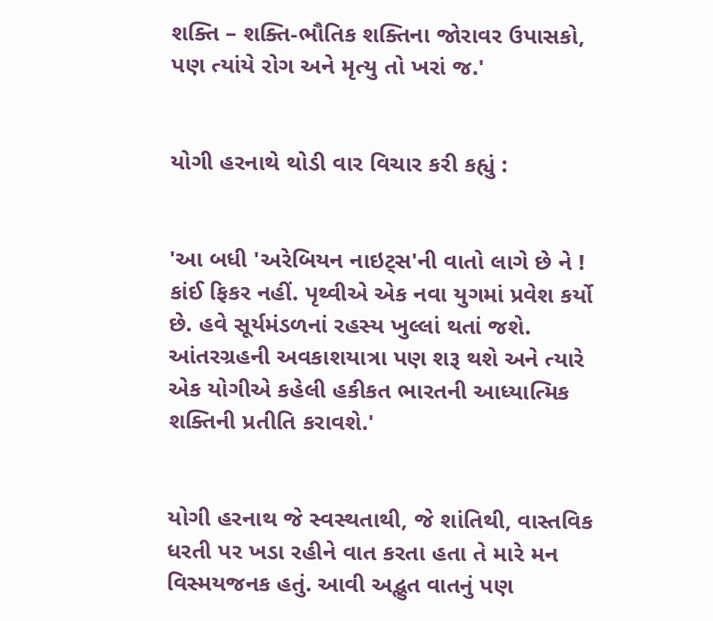શક્તિ – શક્તિ-ભૌતિક શક્તિના જોરાવર ઉપાસકો, પણ ત્યાંયે રોગ અને મૃત્યુ તો ખરાં જ.'


યોગી હરનાથે થોડી વાર વિચાર કરી કહ્યું :


'આ બધી 'અરેબિયન નાઇટ્સ'ની વાતો લાગે છે ને ! કાંઈ ફિકર નહીં. પૃથ્વીએ એક નવા યુગમાં પ્રવેશ કર્યો છે. હવે સૂર્યમંડળનાં રહસ્ય ખુલ્લાં થતાં જશે. આંતરગ્રહની અવકાશયાત્રા પણ શરૂ થશે અને ત્યારે એક યોગીએ કહેલી હકીકત ભારતની આધ્યાત્મિક શક્તિની પ્રતીતિ કરાવશે.'


યોગી હરનાથ જે સ્વસ્થતાથી, જે શાંતિથી, વાસ્તવિક ધરતી પર ખડા રહીને વાત કરતા હતા તે મારે મન વિસ્મયજનક હતું. આવી અદ્ભુત વાતનું પણ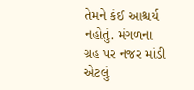તેમને કંઈ આશ્ચર્ય નહોતું. મંગળના ગ્રહ પર નજર માંડી એટલું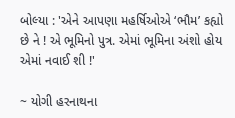બોલ્યા : 'એને આપણા મહર્ષિઓએ ‘ભૌમ’ કહ્યો છે ને ! એ ભૂમિનો પુત્ર. એમાં ભૂમિના અંશો હોય એમાં નવાઈ શી !'

~ યોગી હરનાથના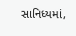સાનિધ્યમાં,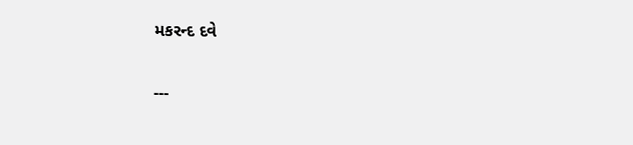મકરન્દ દવે


---